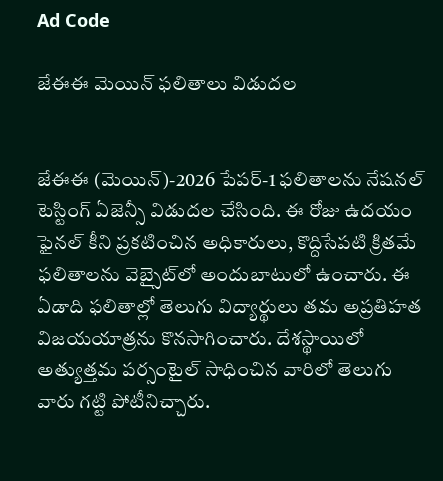Ad Code

జేఈఈ మెయిన్ ఫలితాలు విడుదల


జేఈఈ (మెయిన్‌)-2026 పేపర్‌-1 ఫలితాలను నేషనల్ టెస్టింగ్ ఏజెన్సీ విడుదల చేసింది. ఈ రోజు ఉదయం ఫైనల్ కీని ప్రకటించిన అధికారులు, కొద్దిసేపటి క్రితమే ఫలితాలను వెబ్సైట్‌లో అందుబాటులో ఉంచారు. ఈ ఏడాది ఫలితాల్లో తెలుగు విద్యార్థులు తమ అప్రతిహత విజయయాత్రను కొనసాగించారు. దేశస్థాయిలో అత్యుత్తమ పర్సంటైల్‌ సాధించిన వారిలో తెలుగు వారు గట్టి పోటీనిచ్చారు.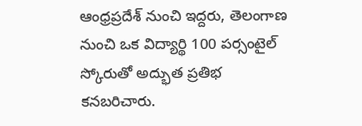ఆంధ్రప్రదేశ్ నుంచి ఇద్దరు, తెలంగాణ నుంచి ఒక విద్యార్థి 100 పర్సంటైల్ స్కోరుతో అద్భుత ప్రతిభ కనబరిచారు.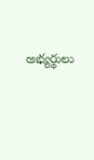అభ్యర్థులు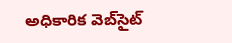అధికారిక వెబ్‌సైట్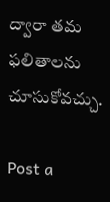ద్వారా తమ ఫలితాలను చూసుకోవచ్చు.

Post a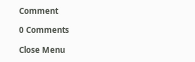Comment

0 Comments

Close Menu